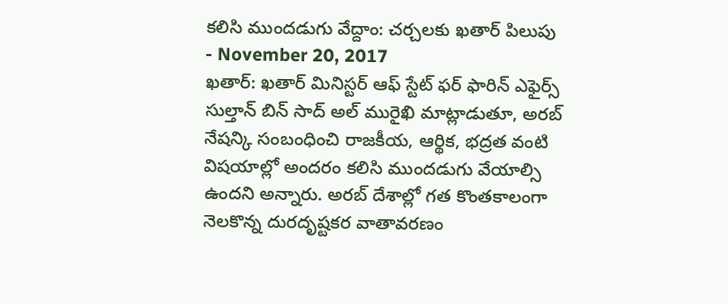కలిసి ముందడుగు వేద్దాం: చర్చలకు ఖతార్ పిలుపు
- November 20, 2017
ఖతార్: ఖతార్ మినిస్టర్ ఆఫ్ స్టేట్ ఫర్ ఫారిన్ ఎఫైర్స్ సుల్తాన్ బిన్ సాద్ అల్ మురైఖి మాట్లాడుతూ, అరబ్ నేషన్కి సంబంధించి రాజకీయ, ఆర్థిక, భద్రత వంటి విషయాల్లో అందరం కలిసి ముందడుగు వేయాల్సి ఉందని అన్నారు. అరబ్ దేశాల్లో గత కొంతకాలంగా నెలకొన్న దురదృష్టకర వాతావరణం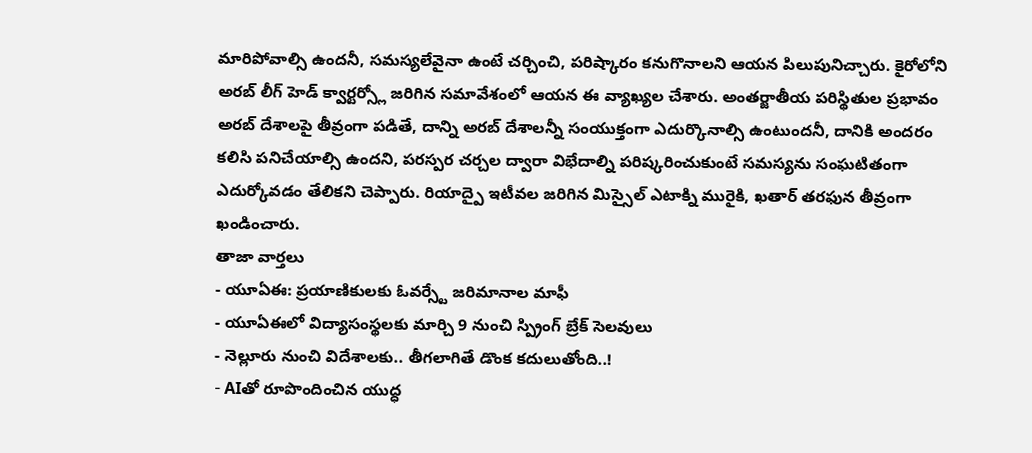మారిపోవాల్సి ఉందనీ, సమస్యలేవైనా ఉంటే చర్చించి, పరిష్కారం కనుగొనాలని ఆయన పిలుపునిచ్చారు. కైరోలోని అరబ్ లీగ్ హెడ్ క్వార్టర్స్లో జరిగిన సమావేశంలో ఆయన ఈ వ్యాఖ్యల చేశారు. అంతర్జాతీయ పరిస్థితుల ప్రభావం అరబ్ దేశాలపై తీవ్రంగా పడితే, దాన్ని అరబ్ దేశాలన్నీ సంయుక్తంగా ఎదుర్కొనాల్సి ఉంటుందనీ, దానికి అందరం కలిసి పనిచేయాల్సి ఉందని, పరస్పర చర్చల ద్వారా విభేదాల్ని పరిష్కరించుకుంటే సమస్యను సంఘటితంగా ఎదుర్కోవడం తేలికని చెప్పారు. రియాద్పై ఇటీవల జరిగిన మిస్సైల్ ఎటాక్ని మురైకి, ఖతార్ తరఫున తీవ్రంగా ఖండించారు.
తాజా వార్తలు
- యూఏఈ: ప్రయాణికులకు ఓవర్స్టే జరిమానాల మాఫీ
- యూఏఈలో విద్యాసంస్థలకు మార్చి 9 నుంచి స్ప్రింగ్ బ్రేక్ సెలవులు
- నెల్లూరు నుంచి విదేశాలకు.. తీగలాగితే డొంక కదులుతోంది..!
- AIతో రూపొందించిన యుద్ధ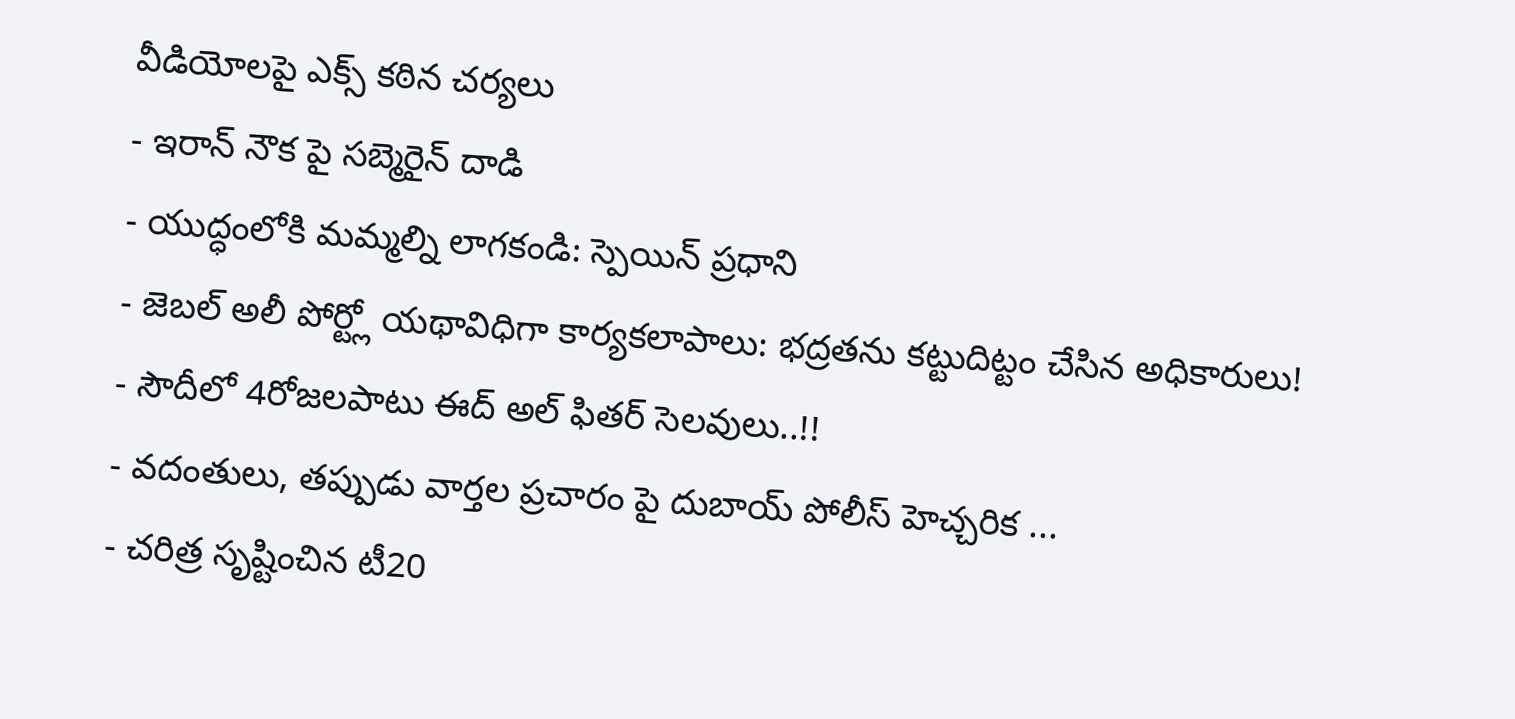వీడియోలపై ఎక్స్ కఠిన చర్యలు
- ఇరాన్ నౌక పై సబ్మెరైన్ దాడి
- యుద్ధంలోకి మమ్మల్ని లాగకండి: స్పెయిన్ ప్రధాని
- జెబల్ అలీ పోర్ట్లో యథావిధిగా కార్యకలాపాలు: భద్రతను కట్టుదిట్టం చేసిన అధికారులు!
- సౌదీలో 4రోజలపాటు ఈద్ అల్ ఫితర్ సెలవులు..!!
- వదంతులు, తప్పుడు వార్తల ప్రచారం పై దుబాయ్ పోలీస్ హెచ్చరిక ...
- చరిత్ర సృష్టించిన టీ20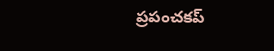ప్రపంచకప్